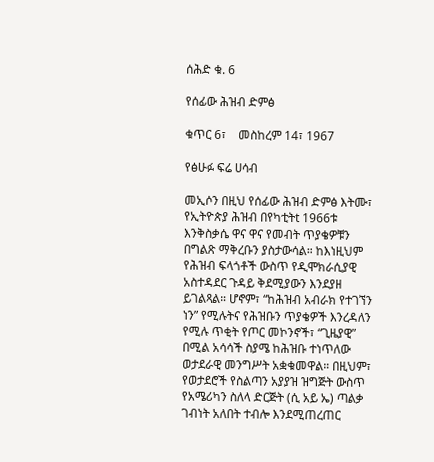ሰሕድ ቁ. 6

የሰፊው ሕዝብ ድምፅ

ቁጥር 6፣    መስከረም 14፣ 1967

የፅሁፉ ፍሬ ሀሳብ

መኢሶን በዚህ የሰፊው ሕዝብ ድምፅ እትሙ፣ የኢትዮጵያ ሕዝብ በየካቲትt 1966ቱ እንቅስቃሴ ዋና ዋና የመብት ጥያቄዎቹን በግልጽ ማቅረቡን ያስታውሳል። ከእነዚህም የሕዝብ ፍላጎቶች ውስጥ የዲሞክራሲያዊ አስተዳደር ጉዳይ ቅደሚያውን እንደያዘ ይገልጻል። ሆኖም፣ “ከሕዝብ አብራክ የተገኘን ነን” የሚሉትና የሕዝቡን ጥያቄዎች እንረዳለን የሚሉ ጥቂት የጦር መኮንኖች፣ “ጊዜያዊ” በሚል አሳሳች ስያሜ ከሕዝቡ ተነጥለው ወታደራዊ መንግሥት አቋቁመዋል። በዚህም፣ የወታደሮች የስልጣን አያያዝ ዝግጅት ውስጥ የአሜሪካን ስለላ ድርጅት (ሲ አይ ኤ) ጣልቃ ገብነት አለበት ተብሎ እንደሚጠረጠር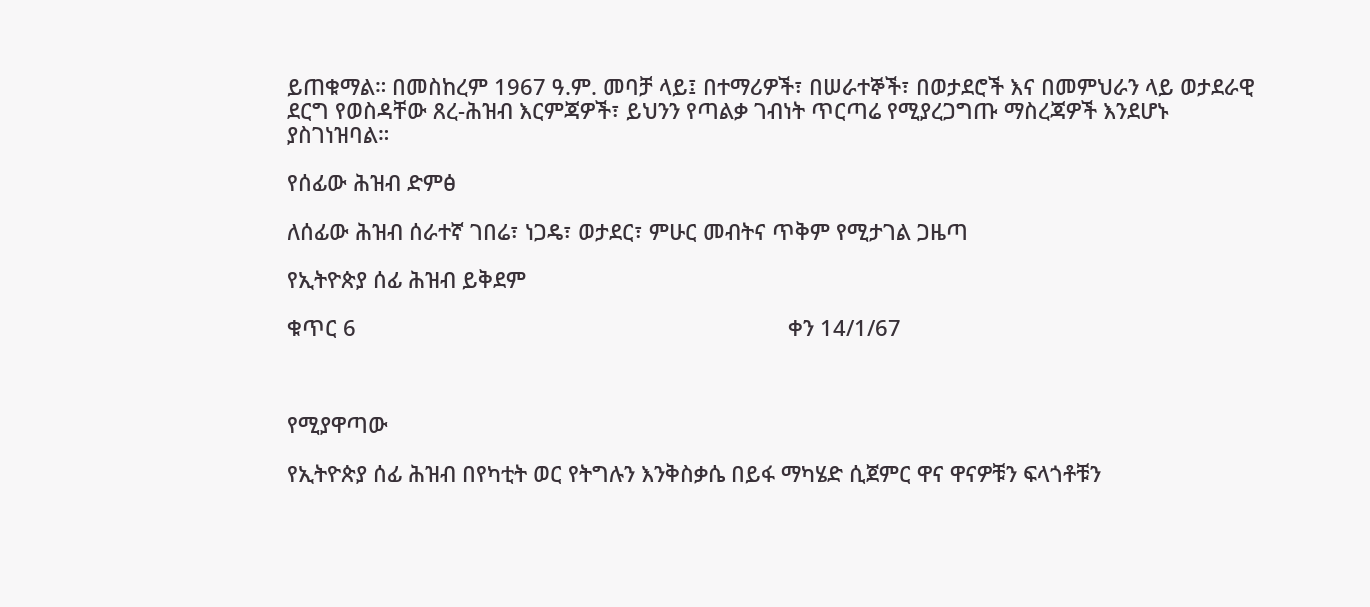ይጠቁማል። በመስከረም 1967 ዓ.ም. መባቻ ላይ፤ በተማሪዎች፣ በሠራተኞች፣ በወታደሮች እና በመምህራን ላይ ወታደራዊ ደርግ የወስዳቸው ጸረ-ሕዝብ እርምጃዎች፣ ይህንን የጣልቃ ገብነት ጥርጣሬ የሚያረጋግጡ ማስረጃዎች እንደሆኑ ያስገነዝባል።

የሰፊው ሕዝብ ድምፅ

ለሰፊው ሕዝብ ሰራተኛ ገበሬ፣ ነጋዴ፣ ወታደር፣ ምሁር መብትና ጥቅም የሚታገል ጋዜጣ

የኢትዮጵያ ሰፊ ሕዝብ ይቅደም

ቁጥር 6                                                                        ቀን 14/1/67



የሚያዋጣው

የኢትዮጵያ ሰፊ ሕዝብ በየካቲት ወር የትግሉን እንቅስቃሴ በይፋ ማካሄድ ሲጀምር ዋና ዋናዎቹን ፍላጎቶቹን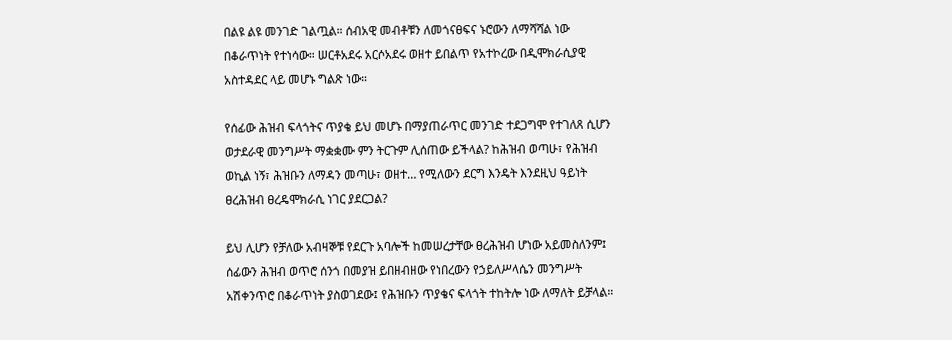በልዩ ልዩ መንገድ ገልጧል። ሰብአዊ መብቶቹን ለመጎናፀፍና ኑሮውን ለማሻሻል ነው በቆራጥነት የተነሳው። ሠርቶአደሩ አርሶአደሩ ወዘተ ይበልጥ የአተኮረው በዲሞክራሲያዊ አስተዳደር ላይ መሆኑ ግልጽ ነው።

የሰፊው ሕዝብ ፍላጎትና ጥያቄ ይህ መሆኑ በማያጠራጥር መንገድ ተደጋግሞ የተገለጸ ሲሆን ወታደራዊ መንግሥት ማቋቋሙ ምን ትርጉም ሊሰጠው ይችላል? ከሕዝብ ወጣሁ፣ የሕዝብ ወኪል ነኝ፣ ሕዝቡን ለማዳን መጣሁ፣ ወዘተ… የሚለውን ደርግ እንዴት እንደዚህ ዓይነት ፀረሕዝብ ፀረዴሞክራሲ ነገር ያደርጋል?

ይህ ሊሆን የቻለው አብዛኞቹ የደርጉ አባሎች ከመሠረታቸው ፀረሕዝብ ሆነው አይመስለንም፤ ሰፊውን ሕዝብ ወጥሮ ሰንጎ በመያዝ ይበዘብዘው የነበረውን የኃይለሥላሴን መንግሥት አሽቀንጥሮ በቆራጥነት ያስወገደው፤ የሕዝቡን ጥያቄና ፍላጎት ተከትሎ ነው ለማለት ይቻላል።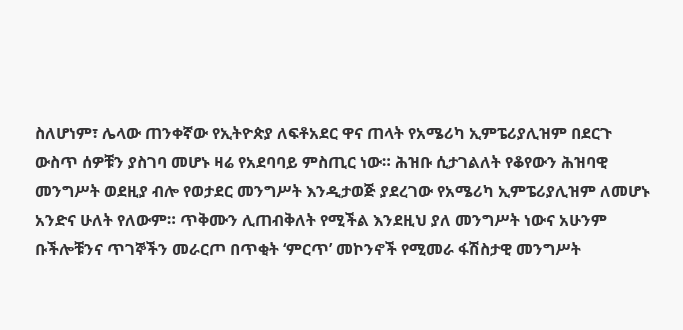ስለሆነም፣ ሌላው ጠንቀኛው የኢትዮጵያ ለፍቶአደር ዋና ጠላት የአሜሪካ ኢምፔሪያሊዝም በደርጉ ውስጥ ሰዎቹን ያስገባ መሆኑ ዛሬ የአደባባይ ምስጢር ነው። ሕዝቡ ሲታገልለት የቆየውን ሕዝባዊ መንግሥት ወደዚያ ብሎ የወታደር መንግሥት እንዲታወጅ ያደረገው የአሜሪካ ኢምፔሪያሊዝም ለመሆኑ አንድና ሁለት የለውም። ጥቅሙን ሊጠብቅለት የሚችል እንደዚህ ያለ መንግሥት ነውና አሁንም ቡችሎቹንና ጥገኞችን መራርጦ በጥቂት ‘ምርጥ’ መኮንኖች የሚመራ ፋሽስታዊ መንግሥት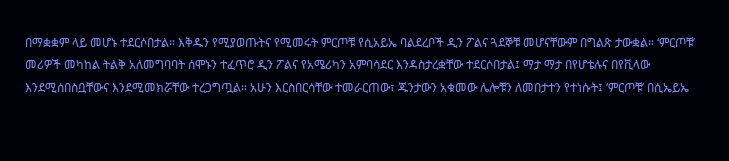በማቋቋም ላይ መሆኑ ተደርሶበታል። እቅዱን የሚያወጡትና የሚመሩት ምርጦቹ የሲአይኤ ባልደረቦች ዲን ፖልና ጓደኞቹ መሆናቸውም በግልጽ ታውቋል። ‘ምርጦቹ’ መሪዎች መካከል ትልቅ አለመግባባት ሰሞኑን ተፈጥሮ ዲን ፖልና የአሜሪካን አምባሳደር እንዳስታረቋቸው ተደርሶበታል፤ ማታ ማታ በየሆቴሉና በየቪላው እንደሚሰበስቧቸውና እንደሚመክሯቸው ተረጋግጧል። አሁን እርስበርሳቸው ተመራርጠው፣ ጁንታውን አቁመው ሌሎቹን ለመበታተን የተነሱት፤ ‘ምርጦቹ’ በሲኤይኤ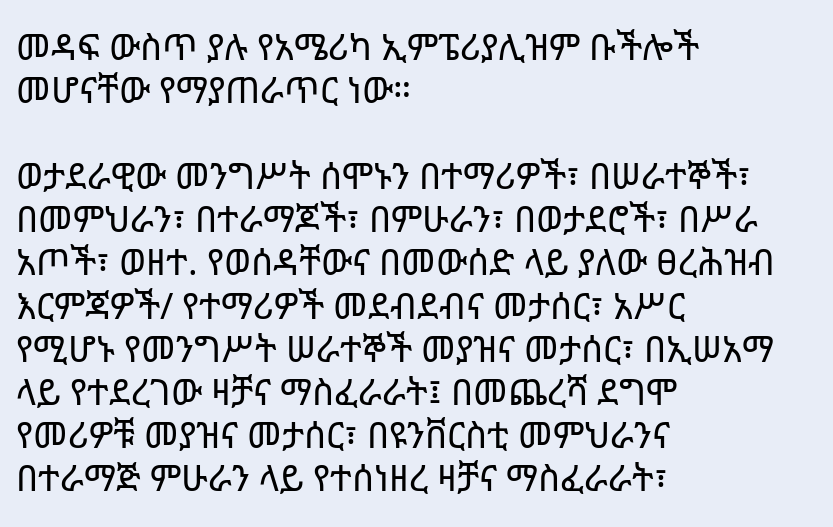መዳፍ ውስጥ ያሉ የአሜሪካ ኢምፔሪያሊዝም ቡችሎች መሆናቸው የማያጠራጥር ነው።

ወታደራዊው መንግሥት ሰሞኑን በተማሪዎች፣ በሠራተኞች፣ በመምህራን፣ በተራማጆች፣ በምሁራን፣ በወታደሮች፣ በሥራ አጦች፣ ወዘተ. የወሰዳቸውና በመውሰድ ላይ ያለው ፀረሕዝብ እርምጃዎች/ የተማሪዎች መደብደብና መታሰር፣ አሥር የሚሆኑ የመንግሥት ሠራተኞች መያዝና መታሰር፣ በኢሠአማ ላይ የተደረገው ዛቻና ማስፈራራት፤ በመጨረሻ ደግሞ የመሪዎቹ መያዝና መታሰር፣ በዩንቨርስቲ መምህራንና በተራማጅ ምሁራን ላይ የተሰነዘረ ዛቻና ማስፈራራት፣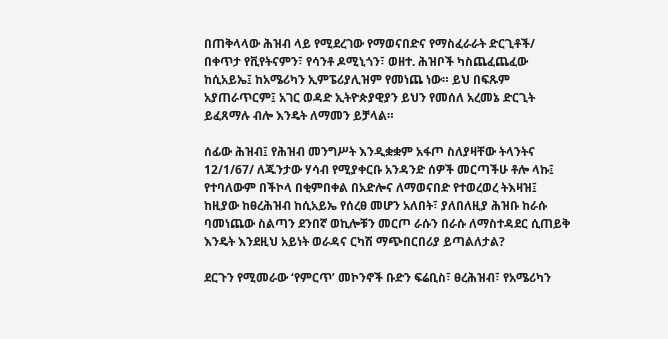በጠቅላላው ሕዝብ ላይ የሚደረገው የማወናበድና የማስፈራራት ድርጊቶች/ በቀጥታ የቪየትናምን፣ የሳንቶ ዶሚኒጎን፣ ወዘተ. ሕዝቦች ካስጨፈጨፈው ከሲአይኤ፤ ከአሜሪካን ኢምፔሪያሊዝም የመነጨ ነው። ይህ በፍጹም አያጠራጥርም፤ አገር ወዳድ ኢትዮጵያዊያን ይህን የመሰለ አረመኔ ድርጊት ይፈጸማሉ ብሎ እንዴት ለማመን ይቻላል።

ሰፊው ሕዝብ፤ የሕዝብ መንግሥት እንዲቋቋም አፋጦ ስለያዛቸው ትላንትና 12/1/67/ ለጁንታው ሃሳብ የሚያቀርቡ አንዳንድ ሰዎች መርጣችሁ ቶሎ ላኩ፤ የተባለውም በችኮላ በቂምበቀል በአድሎና ለማወናበድ የተወረወረ ትእዛዝ፤ ከዚያው ከፀረሕዝብ ከሲአይኤ የሰረፀ መሆን አለበት፣ ያለበለዚያ ሕዝቡ ከራሱ ባመነጨው ስልጣን ደንበኛ ወኪሎቹን መርጦ ራሱን በራሱ ለማስተዳደር ሲጠይቅ እንዴት እንደዚህ አይነት ወራዳና ርካሽ ማጭበርበሪያ ይጣልለታል?

ደርጉን የሚመራው ‘የምርጥ’ መኮንኖች ቡድን ፍሬቢስ፣ ፀረሕዝብ፣ የአሜሪካን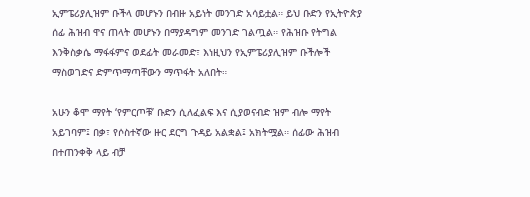ኢምፔሪያሊዝም ቡችላ መሆኑን በብዙ አይነት መንገድ አሳይቷል። ይህ ቡድን የኢትዮጵያ ሰፊ ሕዝብ ዋና ጠላት መሆኑን በማያዳግም መንገድ ገልጧል። የሕዝቡ የትግል እንቅስቃሴ ማፋፋምና ወደፊት መራመድ፣ እነዚህን የኢምፔሪያሊዝም ቡችሎች ማስወገድና ድምጥማጣቸውን ማጥፋት አለበት።

አሁን ቆሞ ማየት ‘የምርጦቹ’ ቡድን ሲለፈልፍ እና ሲያወናብድ ዝም ብሎ ማየት አይገባም፤ በቃ፣ የሶስተኛው ዙር ደርግ ጉዳይ አልቋል፤ አክትሟል። ሰፊው ሕዝብ በተጠንቀቅ ላይ ብቻ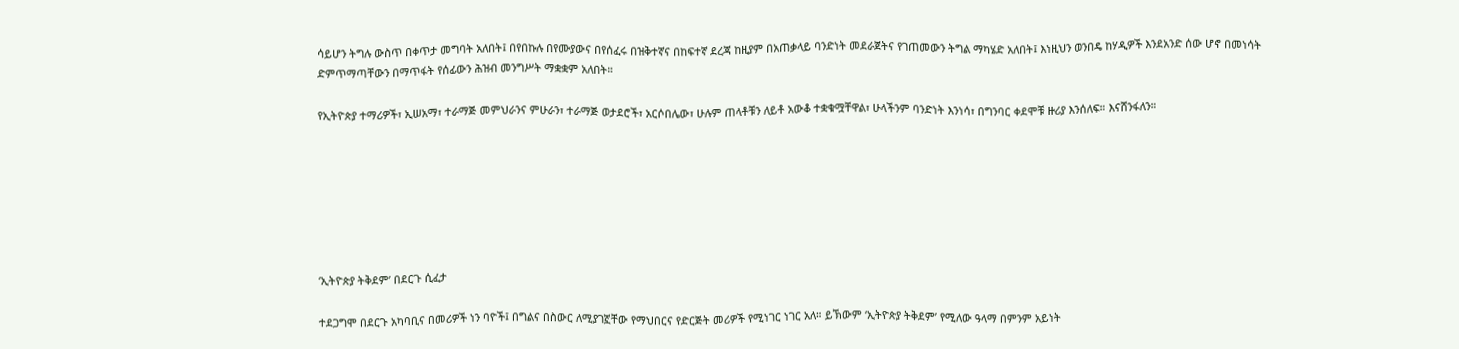ሳይሆን ትግሉ ውስጥ በቀጥታ መግባት አለበት፤ በየበኩሉ በየሙያውና በየሰፈሩ በዝቅተኛና በከፍተኛ ደረጃ ከዚያም በአጠቃላይ ባንድነት መደራጀትና የገጠመውን ትግል ማካሄድ አለበት፤ እነዚህን ወንበዴ ከሃዲዎች እንደአንድ ሰው ሆኖ በመነሳት ድምጥማጣቸውን በማጥፋት የሰፊውን ሕዝብ መንግሥት ማቋቋም አለበት።

የኢትዮጵያ ተማሪዎች፣ ኢሠአማ፣ ተራማጅ መምህራንና ምሁራን፣ ተራማጅ ወታደሮች፣ አርሶበሌው፣ ሁሉም ጠላቶቹን ለይቶ አውቆ ተቋቁሟቸዋል፣ ሁላችንም ባንድነት እንነሳ፣ በግንባር ቀደሞቹ ዙሪያ እንሰለፍ። እናሸንፋለን።







‘ኢትዮጵያ ትቅደም’ በደርጉ ሲፈታ

ተደጋግሞ በደርጉ አካባቢና በመሪዎች ነን ባዮች፤ በግልና በስውር ለሚያገኟቸው የማህበርና የድርጅት መሪዎች የሚነገር ነገር አለ። ይኽውም ‘ኢትዮጵያ ትቅደም’ የሚለው ዓላማ በምንም አይነት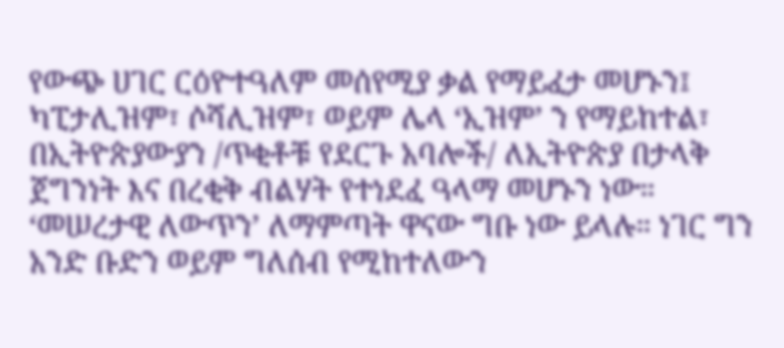የውጭ ሀገር ርዕዮተዓለም መሰየሚያ ቃል የማይፈታ መሆኑን፤ ካፒታሊዝም፣ ሶሻሊዝም፣ ወይም ሌላ ‘ኢዝም’ ን የማይከተል፣ በኢትዮጵያውያን /ጥቂቶቹ የደርጉ አባሎች/ ለኢትዮጵያ በታላቅ ጀግንነት እና በረቂቅ ብልሃት የተነደፈ ዓላማ መሆኑን ነው። ‘መሠረታዊ ለውጥን’ ለማምጣት ዋናው ግቡ ነው ይላሉ። ነገር ግን አንድ ቡድን ወይም ግለሰብ የሚከተለውን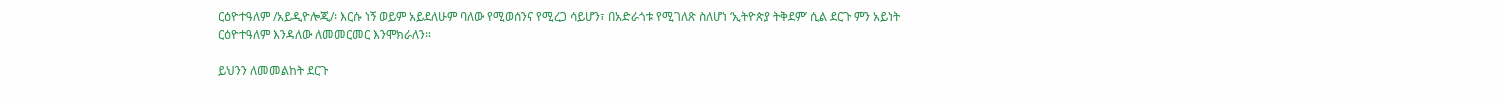ርዕዮተዓለም /አይዲዮሎጂ/፡ እርሱ ነኝ ወይም አይደለሁም ባለው የሚወሰንና የሚረጋ ሳይሆን፣ በአድራጎቱ የሚገለጽ ስለሆነ ‘ኢትዮጵያ ትቅደም’ ሲል ደርጉ ምን አይነት ርዕዮተዓለም እንዳለው ለመመርመር እንሞክራለን።

ይህንን ለመመልከት ደርጉ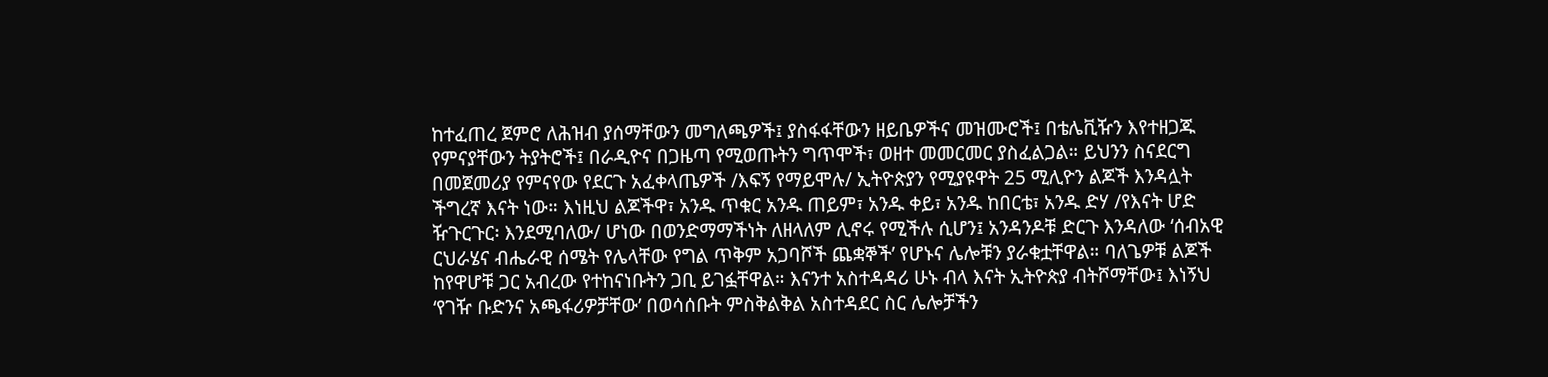ከተፈጠረ ጀምሮ ለሕዝብ ያሰማቸውን መግለጫዎች፤ ያስፋፋቸውን ዘይቤዎችና መዝሙሮች፤ በቴሌቪዥን እየተዘጋጁ የምናያቸውን ትያትሮች፤ በራዲዮና በጋዜጣ የሚወጡትን ግጥሞች፣ ወዘተ መመርመር ያስፈልጋል። ይህንን ስናደርግ በመጀመሪያ የምናየው የደርጉ አፈቀላጤዎች /እፍኝ የማይሞሉ/ ኢትዮጵያን የሚያዩዋት 25 ሚሊዮን ልጆች እንዳሏት ችግረኛ እናት ነው። እነዚህ ልጆችዋ፣ አንዱ ጥቁር አንዱ ጠይም፣ አንዱ ቀይ፣ አንዱ ከበርቴ፣ አንዱ ድሃ /የእናት ሆድ ዥጉርጉር፡ እንደሚባለው/ ሆነው በወንድማማችነት ለዘላለም ሊኖሩ የሚችሉ ሲሆን፤ አንዳንዶቹ ድርጉ እንዳለው ‘ሰብአዊ ርህራሄና ብሔራዊ ሰሜት የሌላቸው የግል ጥቅም አጋባሾች ጨቋኞች’ የሆኑና ሌሎቹን ያራቁቷቸዋል። ባለጌዎቹ ልጆች ከየዋሆቹ ጋር አብረው የተከናነቡትን ጋቢ ይገፏቸዋል። እናንተ አስተዳዳሪ ሁኑ ብላ እናት ኢትዮጵያ ብትሾማቸው፤ እነኝህ ‘የገዥ ቡድንና አጫፋሪዎቻቸው’ በወሳሰቡት ምስቅልቅል አስተዳደር ስር ሌሎቻችን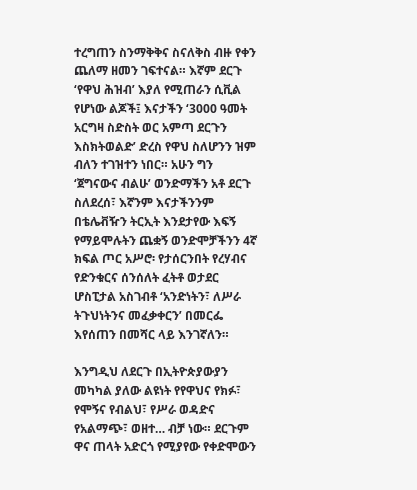ተረግጠን ስንማቅቅና ስናለቅስ ብዙ የቀን ጨለማ ዘመን ገፍተናል። እኛም ደርጉ ‘የዋህ ሕዝብ’ እያለ የሚጠራን ሲቪል የሆነው ልጆች፤ እናታችን ‘3000 ዓመት አርግዛ ስድስት ወር አምጣ ደርጉን እስክትወልድ’ ድረስ የዋህ ስለሆንን ዝም ብለን ተገዝተን ነበር። አሁን ግን ‘ጀግናውና ብልሁ’ ወንድማችን አቶ ደርጉ ስለደረሰ፣ እኛንም እናታችንንም በቴሌቭዥን ትርኢት እንደታየው እፍኝ የማይሞሉትን ጨቋኝ ወንድሞቻችንን 4ኛ ክፍል ጦር አሥሮ፡ የታሰርንበት የረሃብና የድንቁርና ሰንሰለት ፈትቶ ወታደር ሆስፒታል አስገብቶ ‘አንድነትን፣ ለሥራ ትጉህነትንና መፈቃቀርን’ በመርፌ እየሰጠን በመሻር ላይ እንገኛለን።

እንግዲህ ለደርጉ በኢትዮጵያውያን መካካል ያለው ልዩነት የየዋህና የክፉ፣ የሞኝና የብልህ፣ የሥራ ወዳድና የአልማጭ፣ ወዘተ… ብቻ ነው። ደርጉም ዋና ጠላት አድርጎ የሚያየው የቀድሞውን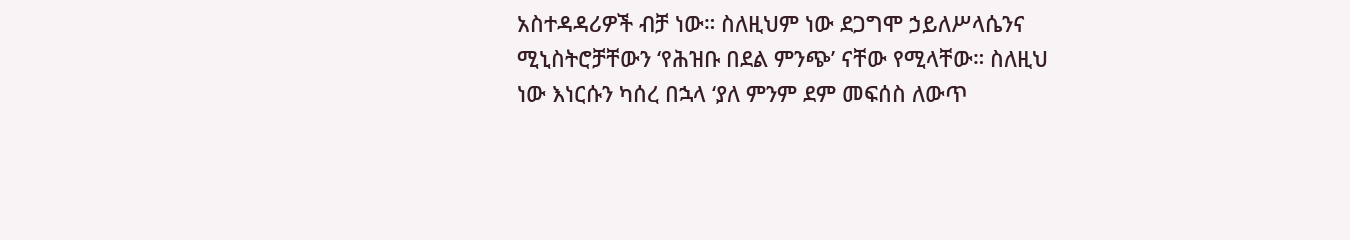አስተዳዳሪዎች ብቻ ነው። ስለዚህም ነው ደጋግሞ ኃይለሥላሴንና ሚኒስትሮቻቸውን ‘የሕዝቡ በደል ምንጭ’ ናቸው የሚላቸው። ስለዚህ ነው እነርሱን ካሰረ በኋላ ‘ያለ ምንም ደም መፍሰስ ለውጥ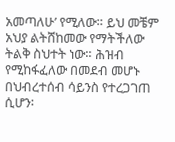አመጣለሁ’ የሚለው። ይህ መቼም አህያ ልትሸከመው የማትችለው ትልቅ ስህተት ነው። ሕዝብ የሚከፋፈለው በመደብ መሆኑ በህብረተሰብ ሳይንስ የተረጋገጠ ሲሆን፡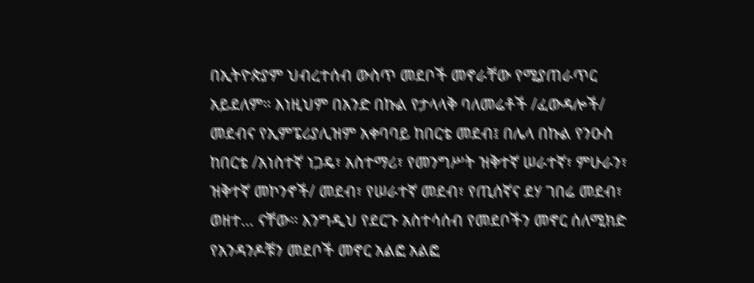በኢትዮጵያም ህብረተሰብ ውስጥ መደቦች መኖራቸው የሚያጠራጥር አይደለም። እነዚህም በአንድ በኩል የታላላቅ ባለመሬቶች /ፈውዳሎች/ መደብና የኢምፔሪያሊዝም አቀባባይ ከበርቴ መደብ፤ በሌላ በኩል የንዑስ ከበርቴ /አነስተኛ ነጋዴ፣ አስተማሪ፣ የመንግሥት ዝቅተኛ ሠራተኛ፣ ምሁራን፣ ዝቅተኛ መኮንኖች/ መደብ፣ የሠራተኛ መደብ፣ የጢሰኛና ደሃ ገበሬ መደብ፣ ወዘተ… ናቸው። እንግዲህ የደርጉ አስተሳሰብ የመደቦችን መኖር ሰለሚክድ የአንዳንዶቹን መደቦች መኖር አልፎ አልፎ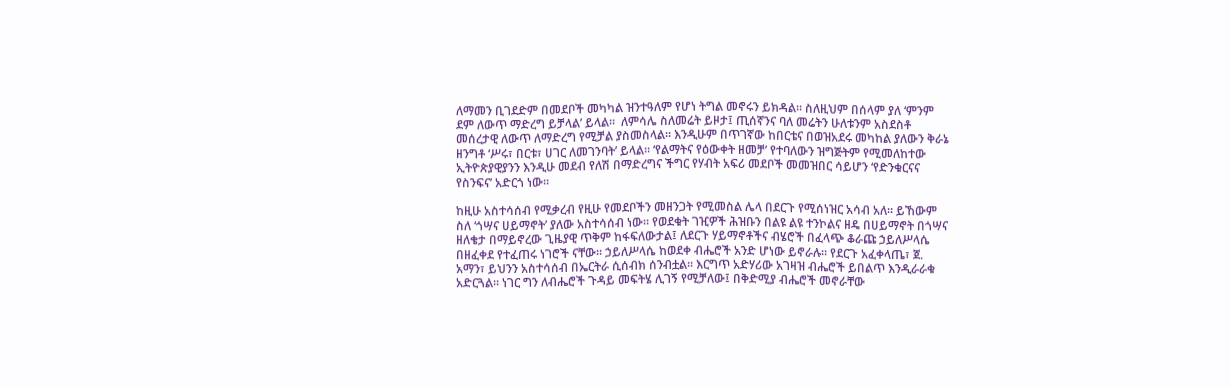ለማመን ቢገደድም በመደቦች መካካል ዝንተዓለም የሆነ ትግል መኖሩን ይክዳል። ስለዚህም በሰላም ያለ ‘ምንም ደም ለውጥ ማድረግ ይቻላል’ ይላል።  ለምሳሌ ስለመሬት ይዞታ፤ ጢሰኛንና ባለ መሬትን ሁለቱንም አስደስቶ መሰረታዊ ለውጥ ለማድረግ የሚቻል ያስመስላል። እንዲሁም በጥገኛው ከበርቴና በወዝአደሩ መካከል ያለውን ቅራኔ ዘንግቶ ‘ሥሩ፣ በርቱ፣ ሀገር ለመገንባት’ ይላል። ‘የልማትና የዕውቀት ዘመቻ’ የተባለውን ዝግጅትም የሚመለከተው ኢትዮጵያዊያንን እንዲሁ መደብ የለሽ በማድረግና ችግር የሃብት አፍሪ መደቦች መመዝበር ሳይሆን ‘የድንቁርናና የስንፍና’ አድርጎ ነው።

ከዚሁ አስተሳሰብ የሚቃረብ የዚሁ የመደቦችን መዘንጋት የሚመስል ሌላ በደርጉ የሚሰነዝር አሳብ አለ። ይኸውም ስለ ‘ጎሣና ሀይማኖት’ ያለው አስተሳሰብ ነው። የወደቁት ገዢዎች ሕዝቡን በልዩ ልዩ ተንኮልና ዘዴ በሀይማኖት በጎሣና ዘለቄታ በማይኖረው ጊዜያዊ ጥቅም ከፋፍለውታል፤ ለደርጉ ሃይማኖቶችና ብሄሮች በፈላጭ ቆራጩ ኃይለሥላሴ በዘፈቀደ የተፈጠሩ ነገሮች ናቸው። ኃይለሥላሴ ከወደቀ ብሔሮች አንድ ሆነው ይኖራሉ። የደርጉ አፈቀላጤ፣ ጀ. አማን፣ ይህንን አስተሳሰብ በኤርትራ ሲሰብክ ሰንብቷል። እርግጥ አድሃሪው አገዛዝ ብሔሮች ይበልጥ እንዲራራቁ አድርጓል። ነገር ግን ለብሔሮች ጉዳይ መፍትሄ ሊገኝ የሚቻለው፤ በቅድሚያ ብሔሮች መኖራቸው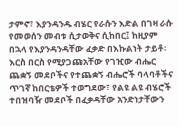ታምኖ፣ እያንዳንዱ ብሄር የራሱን እድል በገዛ ራሱ የመወሰን መብቱ ሲታወቅና ሲከበር፤ ከዚያም በኋላ የእያንዳንዳቸው ፈቃድ በእኩልነት ታይቶ፡ እርስ በርስ የሚያጋጩአቸው የገዢው ብሔር ጨቋኝ መደቦችና የተጨቋኝ ብሔሮች ባላባቶችና ጥገኛ ከበርቴዎች ተወግደው፣ የልዩ ልዩ ብሄሮች ተበዝባዥ መደቦች በፈቃዳቸው አንድነታቸውን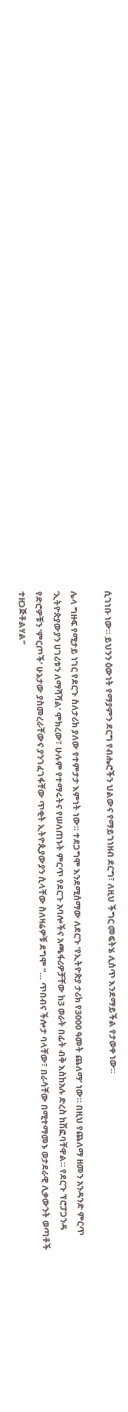ሲገነቡ ነው። ይህንን ዕውነት የማያምን ደርግ የብሔሮችን ህልውና የማይገነዘብ ደርግ፣ ለዚህ ችግር መፍትሄ ሊሰጥ እንደማይችል የታወቀ ነው።

ሌላ ግዙፍ የሚታይ ነገር የደርጉ ስለታሪክ ያለው የተምታታ እምነት ነው። ተደጋግሞ እንደሚሰማው ለደርጉ ‘የኢትዮጵያ ታሪክ የ3000 ዓመት ጨለማ’ ነው። በዚህ የጨለማ ዘመን አንዳንድ ምርጥ ‘ኢትዮጵያውያን ሀገሪቱን ለማሻሻል’ ሞክረው፣ ሁሉም የተማሩትና የሠለጠኑት ምርጥ የደርጉ አባሎችና አጫፋሪዎቻቸው ከ3 ወራት በፊት ብቅ እስከአሉ ድረስ ከሽፎባቸዋል። የደርጉ ፕሮፓጋንዳ የድሮዎቹን ‘ምርጦች’ ሁኔታው ያስመረራቸውና ያንገፈገፋቸው ጥቂት ኢትዮጲያውያን ሲላቸው ስለዛሬዎቹ ደግሞ “… ጥበብና ችሎታ ባላቸው፣ በራሳቸው በሚተማመኑ ወታደራዊ ሊቃውንት ወጣቶች ተዘጋጅቶልሃል”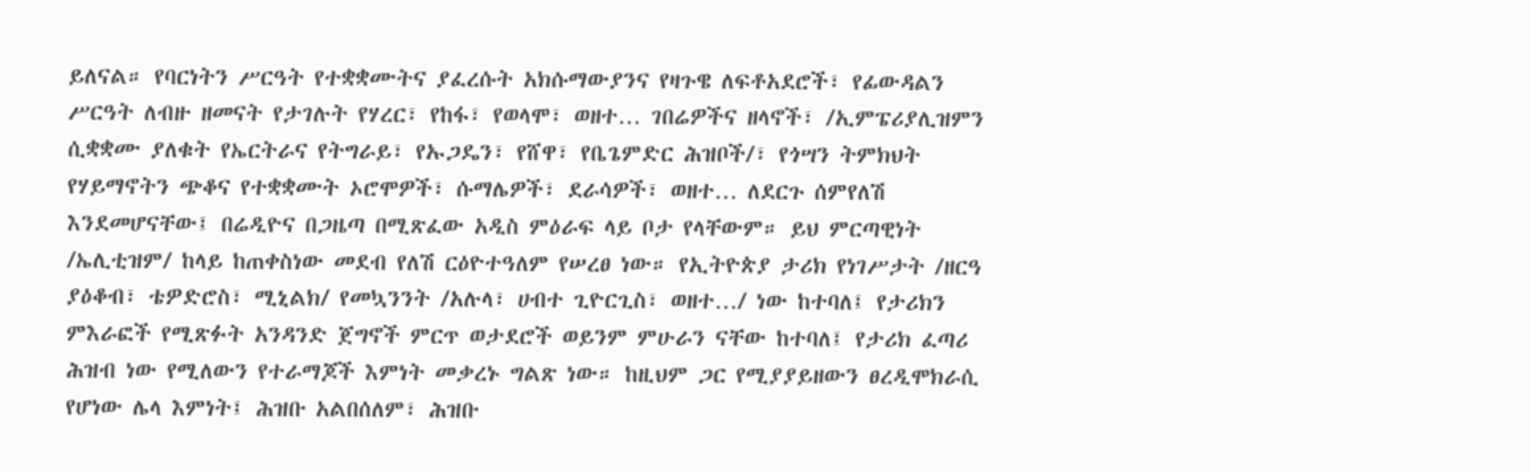ይለናል። የባርነትን ሥርዓት የተቋቋሙትና ያፈረሱት አክሱማውያንና የዛጉዌ ለፍቶአደሮች፣ የፊውዳልን ሥርዓት ለብዙ ዘመናት የታገሉት የሃረር፣ የከፋ፣ የወላሞ፣ ወዘተ… ገበሬዎችና ዘላኖች፣ /ኢምፔሪያሊዝምን ሲቋቋሙ ያለቁት የኤርትራና የትግራይ፣ የኡጋዴን፣ የሸዋ፣ የቤጌምድር ሕዝቦች/፣ የጎሣን ትምክህት የሃይማኖትን ጭቆና የተቋቋሙት ኦሮሞዎች፣ ሱማሌዎች፣ ደራሳዎች፣ ወዘተ… ለደርጉ ሰምየለሽ እንደመሆናቸው፤ በሬዲዮና በጋዜጣ በሚጽፈው አዲስ ምዕራፍ ላይ ቦታ የላቸውም። ይህ ምርጣዊነት /ኤሊቲዝም/ ከላይ ከጠቀስነው መደብ የለሽ ርዕዮተዓለም የሠረፀ ነው። የኢትዮጵያ ታሪክ የነገሥታት /ዘርዓ ያዕቆብ፣ ቴዎድሮስ፣ ሚኒልክ/ የመኳንንት /አሉላ፣ ሀብተ ጊዮርጊስ፣ ወዘተ…/ ነው ከተባለ፤ የታሪክን ምእራፎች የሚጽፉት አንዳንድ ጀግኖች ምርጥ ወታደሮች ወይንም ምሁራን ናቸው ከተባለ፤ የታሪክ ፈጣሪ ሕዝብ ነው የሚለውን የተራማጆች እምነት መቃረኑ ግልጽ ነው። ከዚህም ጋር የሚያያይዘውን ፀረዲሞክራሲ የሆነው ሌላ እምነት፤ ሕዝቡ አልበሰለም፣ ሕዝቡ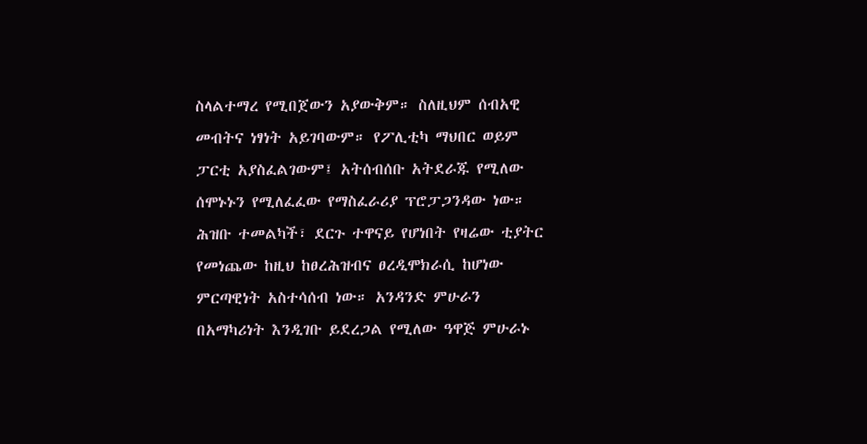ስላልተማረ የሚበጀውን አያውቅም። ስለዚህም ሰብአዊ መብትና ነፃነት አይገባውም። የፖሊቲካ ማህበር ወይም ፓርቲ አያስፈልገውም፤ አትሰብሰቡ አትደራጁ የሚለው ሰሞኑኑን የሚለፈፈው የማስፈራሪያ ፕሮፓጋንዳው ነው። ሕዝቡ ተመልካች፣ ደርጉ ተዋናይ የሆነበት የዛሬው ቲያትር የመነጨው ከዚህ ከፀረሕዝብና ፀረዲሞክራሲ ከሆነው ምርጣዊነት አስተሳሰብ ነው። አንዳንድ ምሁራን በአማካሪነት እንዲገቡ ይደረጋል የሚለው ዓዋጅ ምሁራኑ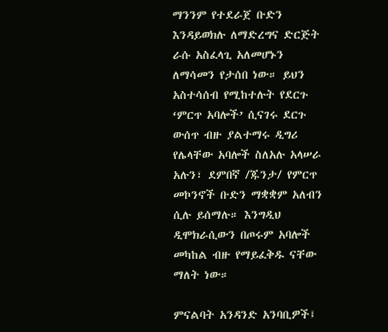ማንንም የተደራጀ ቡድን እንዳይወክሉ ለማድረግና ድርጅት ራሱ አስፈላጊ አለመሆኑን ለማሳመን የታሰበ ነው። ይህን አስተሳሰብ የሚከተሉት የደርጉ ‘ምርጥ አባሎች’ ሲናገሩ ደርጉ ውሰጥ ብዙ ያልተማሩ ዲግሪ የሌላቸው አባሎች ስለአሉ አላሠራ አሉን፣ ደምበኛ /ጁንታ/ የምርጥ መኮንኖች ቡድን ማቋቋም አለብን ሲሉ ይሰማሉ። እንግዲህ ዲሞክራሲውን በጦሩም አባሎች መካከል ብዙ የማይፈቅዱ ናቸው ማለት ነው።

ምናልባት አንዳንድ አንባቢዎች፤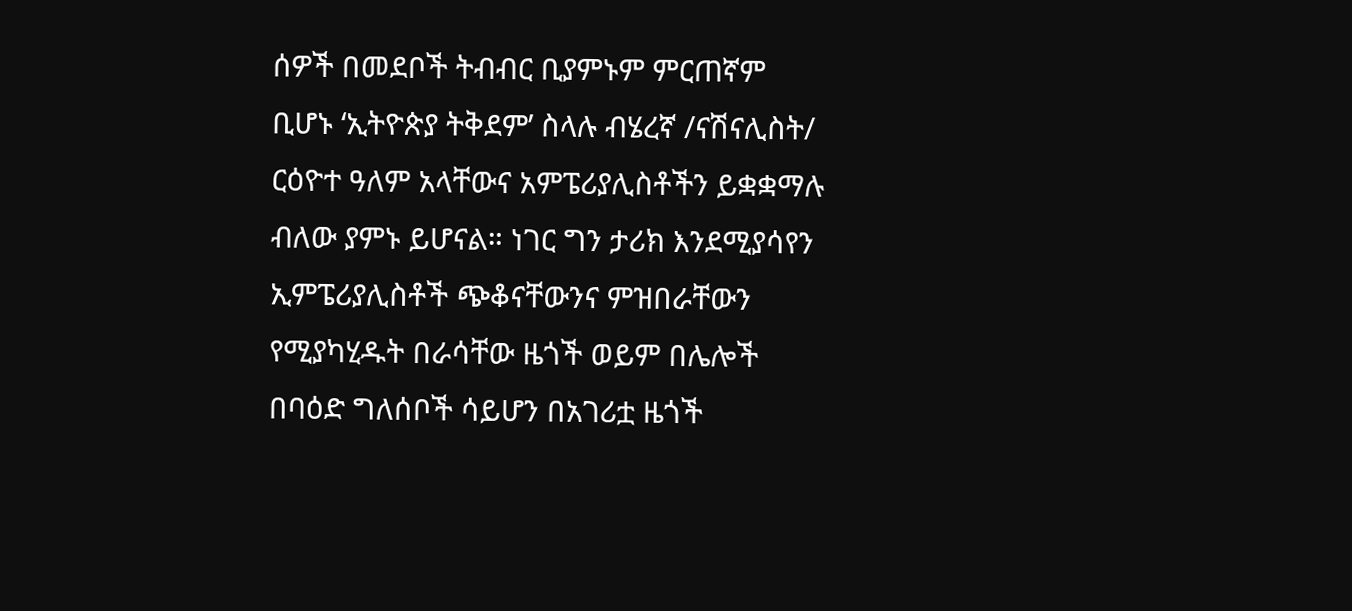ሰዎች በመደቦች ትብብር ቢያምኑም ምርጠኛም ቢሆኑ ‘ኢትዮጵያ ትቅደም’ ስላሉ ብሄረኛ /ናሽናሊስት/ ርዕዮተ ዓለም አላቸውና አምፔሪያሊስቶችን ይቋቋማሉ ብለው ያምኑ ይሆናል። ነገር ግን ታሪክ እንደሚያሳየን ኢምፔሪያሊስቶች ጭቆናቸውንና ምዝበራቸውን የሚያካሂዱት በራሳቸው ዜጎች ወይም በሌሎች በባዕድ ግለሰቦች ሳይሆን በአገሪቷ ዜጎች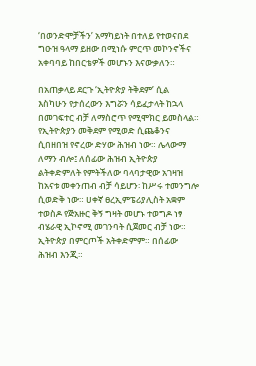‘በወንድሞቻችን’ አማካይነት በተለይ የተወናበደ ግዑዝ ዓላማ ይዘው በሚነሱ ምርጥ መኮንኖችና አቀባባይ ከበርቴዎች መሆኑን እናውቃለን።

በአጠቃላይ ደርጉ ‘ኢትዮጵያ ትቅደም’ ሲል እስካሁን የታሰረውን እግሯን ሳይፈታላት ከኋላ በመገፍተር ብቻ ለማስሮጥ የሚሞክር ይመስላል። የኢትዮጵያን መቅደም የሚወድ ሲጨቆንና ሲበዘበዝ የኖረው ድሃው ሕዝብ ነው። ሌላውማ ለማን ብሎ፤ ለሰፊው ሕዝብ ኢትዮጵያ ልትቀድምለት የምትችለው ባላባታዊው አገዛዝ ከአናቱ መቀንጠብ ብቻ ሳይሆን፡ ከሥሩ ተመንግሎ ሲወድቅ ነው። ሀቀኛ ፀረኢምፔሪያሊስት አቋም ተወስዶ የጅአዙር ቅኝ ግዛት መሆኑ ተወግዶ ነፃ ብሄራዊ ኢኮኖሚ መገንባት ሲጀመር ብቻ ነው። ኢትዮጵያ በምርጦች አትቀድምም። በሰፊው ሕዝብ እንጂ።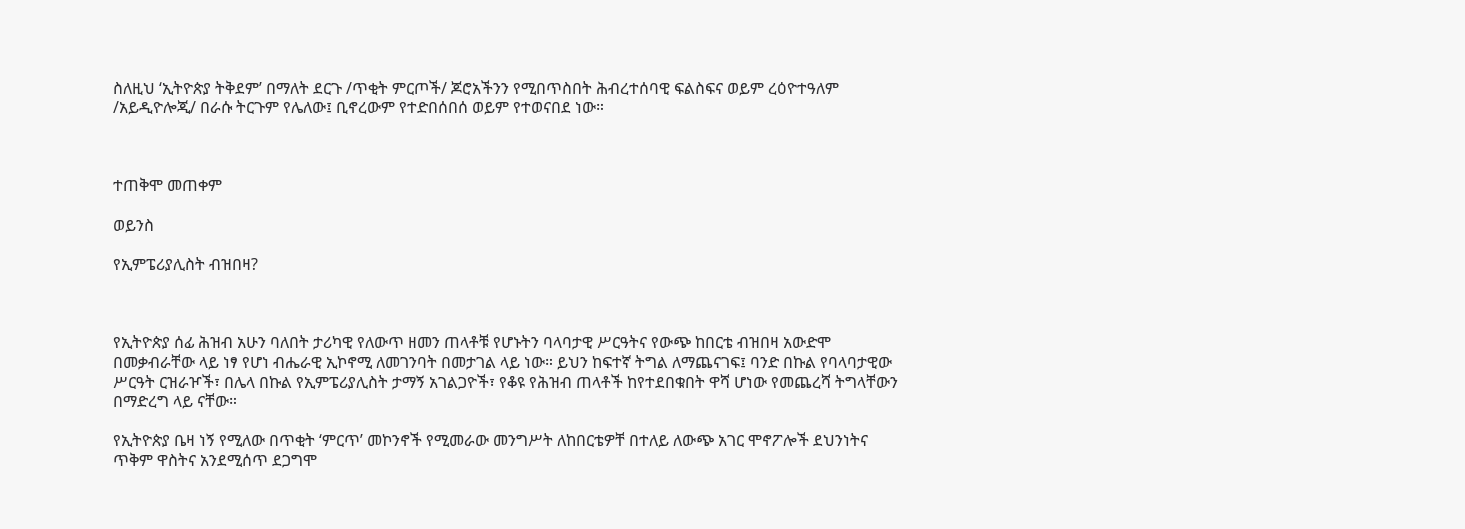ስለዚህ ‘ኢትዮጵያ ትቅደም’ በማለት ደርጉ /ጥቂት ምርጦች/ ጆሮአችንን የሚበጥስበት ሕብረተሰባዊ ፍልስፍና ወይም ረዕዮተዓለም /አይዲዮሎጂ/ በራሱ ትርጉም የሌለው፤ ቢኖረውም የተድበሰበሰ ወይም የተወናበደ ነው።



ተጠቅሞ መጠቀም

ወይንስ

የኢምፔሪያሊስት ብዝበዛ?



የኢትዮጵያ ሰፊ ሕዝብ አሁን ባለበት ታሪካዊ የለውጥ ዘመን ጠላቶቹ የሆኑትን ባላባታዊ ሥርዓትና የውጭ ከበርቴ ብዝበዛ አውድሞ በመቃብራቸው ላይ ነፃ የሆነ ብሔራዊ ኢኮኖሚ ለመገንባት በመታገል ላይ ነው። ይህን ከፍተኛ ትግል ለማጨናገፍ፤ ባንድ በኩል የባላባታዊው ሥርዓት ርዝራዦች፣ በሌላ በኩል የኢምፔሪያሊስት ታማኝ አገልጋዮች፣ የቆዩ የሕዝብ ጠላቶች ከየተደበቁበት ዋሻ ሆነው የመጨረሻ ትግላቸውን በማድረግ ላይ ናቸው።

የኢትዮጵያ ቤዛ ነኝ የሚለው በጥቂት ‘ምርጥ’ መኮንኖች የሚመራው መንግሥት ለከበርቴዎቸ በተለይ ለውጭ አገር ሞኖፖሎች ደህንነትና ጥቅም ዋስትና አንደሚሰጥ ደጋግሞ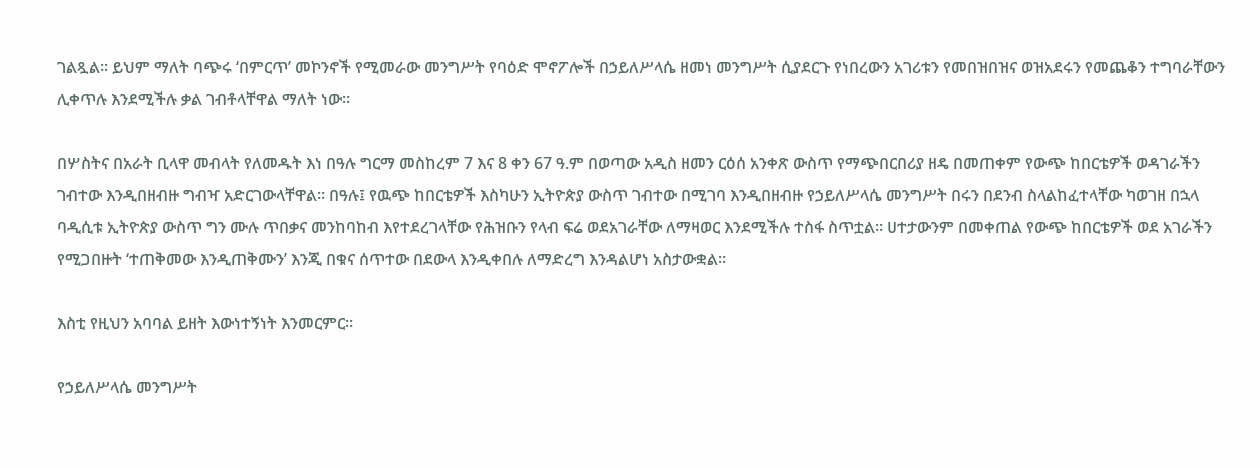ገልጿል። ይህም ማለት ባጭሩ ‘በምርጥ’ መኮንኖች የሚመራው መንግሥት የባዕድ ሞኖፖሎች በኃይለሥላሴ ዘመነ መንግሥት ሲያደርጉ የነበረውን አገሪቱን የመበዝበዝና ወዝአደሩን የመጨቆን ተግባራቸውን ሊቀጥሉ እንደሚችሉ ቃል ገብቶላቸዋል ማለት ነው።

በሦስትና በአራት ቢላዋ መብላት የለመዱት እነ በዓሉ ግርማ መስከረም 7 እና 8 ቀን 67 ዓ.ም በወጣው አዲስ ዘመን ርዕሰ አንቀጽ ውስጥ የማጭበርበሪያ ዘዴ በመጠቀም የውጭ ከበርቴዎች ወዳገራችን ገብተው እንዲበዘብዙ ግብዣ አድርገውላቸዋል። በዓሉ፤ የዉጭ ከበርቴዎች እስካሁን ኢትዮጵያ ውስጥ ገብተው በሚገባ እንዲበዘብዙ የኃይለሥላሴ መንግሥት በሩን በደንብ ስላልከፈተላቸው ካወገዘ በኋላ ባዲሲቱ ኢትዮጵያ ውስጥ ግን ሙሉ ጥበቃና መንከባከብ እየተደረገላቸው የሕዝቡን የላብ ፍሬ ወደአገራቸው ለማዛወር እንደሚችሉ ተስፋ ስጥቷል። ሀተታውንም በመቀጠል የውጭ ከበርቴዎች ወደ አገራችን የሚጋበዙት ‘ተጠቅመው እንዲጠቅሙን’ እንጂ በቁና ሰጥተው በደውላ እንዲቀበሉ ለማድረግ እንዳልሆነ አስታውቋል።

እስቲ የዚህን አባባል ይዘት እውነተኝነት እንመርምር።

የኃይለሥላሴ መንግሥት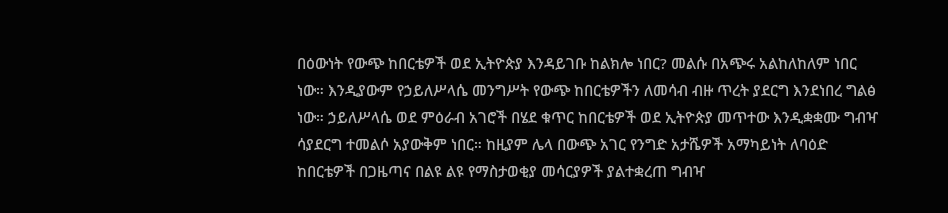በዕውነት የውጭ ከበርቴዎች ወደ ኢትዮጵያ እንዳይገቡ ከልክሎ ነበር? መልሱ በአጭሩ አልከለከለም ነበር ነው። እንዲያውም የኃይለሥላሴ መንግሥት የውጭ ከበርቴዎችን ለመሳብ ብዙ ጥረት ያደርግ እንደነበረ ግልፅ ነው። ኃይለሥላሴ ወደ ምዕራብ አገሮች በሄደ ቁጥር ከበርቴዎች ወደ ኢትዮጵያ መጥተው እንዲቋቋሙ ግብዣ ሳያደርግ ተመልሶ አያውቅም ነበር። ከዚያም ሌላ በውጭ አገር የንግድ አታሼዎች አማካይነት ለባዕድ ከበርቴዎች በጋዜጣና በልዩ ልዩ የማስታወቂያ መሳርያዎች ያልተቋረጠ ግብዣ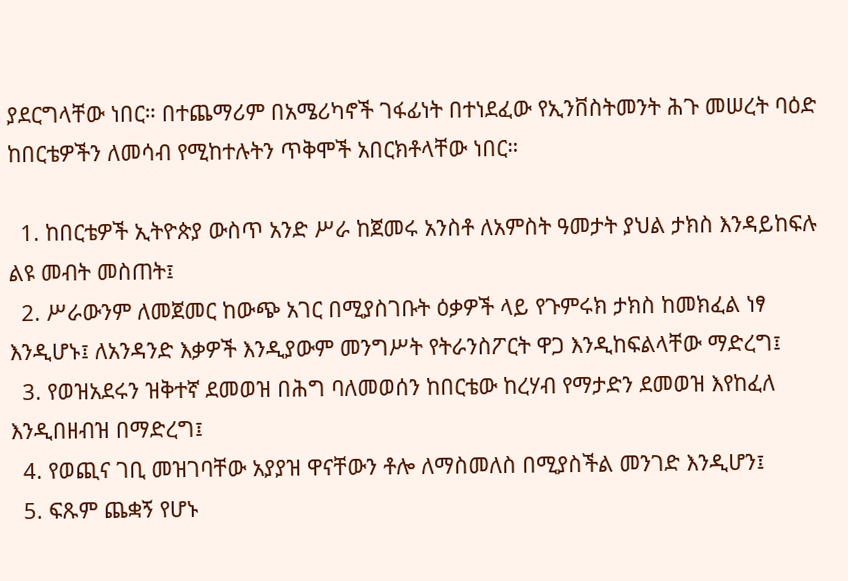ያደርግላቸው ነበር። በተጨማሪም በአሜሪካኖች ገፋፊነት በተነደፈው የኢንቨስትመንት ሕጉ መሠረት ባዕድ ከበርቴዎችን ለመሳብ የሚከተሉትን ጥቅሞች አበርክቶላቸው ነበር።

  1. ከበርቴዎች ኢትዮጵያ ውስጥ አንድ ሥራ ከጀመሩ አንስቶ ለአምስት ዓመታት ያህል ታክስ እንዳይከፍሉ ልዩ መብት መስጠት፤
  2. ሥራውንም ለመጀመር ከውጭ አገር በሚያስገቡት ዕቃዎች ላይ የጉምሩክ ታክስ ከመክፈል ነፃ እንዲሆኑ፤ ለአንዳንድ እቃዎች እንዲያውም መንግሥት የትራንስፖርት ዋጋ እንዲከፍልላቸው ማድረግ፤
  3. የወዝአደሩን ዝቅተኛ ደመወዝ በሕግ ባለመወሰን ከበርቴው ከረሃብ የማታድን ደመወዝ እየከፈለ እንዲበዘብዝ በማድረግ፤
  4. የወጪና ገቢ መዝገባቸው አያያዝ ዋናቸውን ቶሎ ለማስመለስ በሚያስችል መንገድ እንዲሆን፤
  5. ፍጹም ጨቋኝ የሆኑ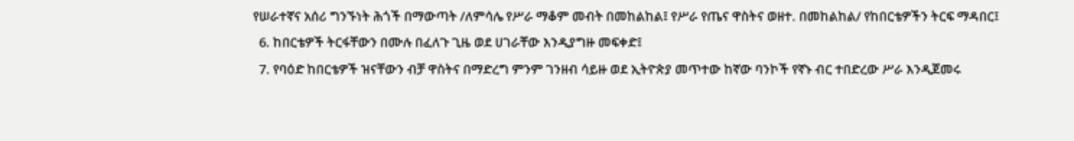የሠራተኛና አሰሪ ግንኙነት ሕጎች በማውጣት /ለምሳሌ የሥራ ማቆም መብት በመከልከል፤ የሥራ የጤና ዋስትና ወዘተ. በመከልከል/ የከበርቴዎችን ትርፍ ማዳበር፤
  6. ከበርቴዎች ትርፋቸውን በሙሉ በፈለጉ ጊዜ ወደ ሀገራቸው እንዲያግዙ መፍቀድ፤
  7. የባዕድ ከበርቴዎች ዝናቸውን ብቻ ዋስትና በማድረግ ምንም ገንዘብ ሳይዙ ወደ ኢትዮጵያ መጥተው ከኛው ባንኮች የኛኑ ብር ተበድረው ሥራ እንዲጀመሩ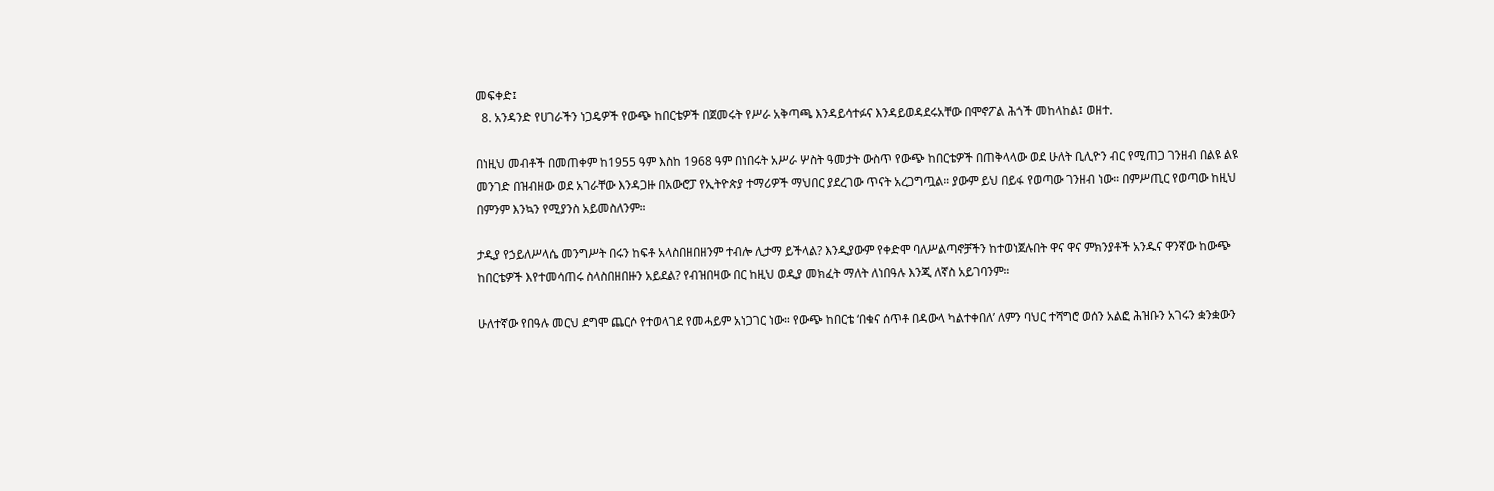መፍቀድ፤
  8. አንዳንድ የሀገራችን ነጋዴዎች የውጭ ከበርቴዎች በጀመሩት የሥራ አቅጣጫ እንዳይሳተፉና እንዳይወዳደሩአቸው በሞኖፖል ሕጎች መከላከል፤ ወዘተ.

በነዚህ መብቶች በመጠቀም ከ1955 ዓም እስከ 1968 ዓም በነበሩት አሥራ ሦስት ዓመታት ውስጥ የውጭ ከበርቴዎች በጠቅላላው ወደ ሁለት ቢሊዮን ብር የሚጠጋ ገንዘብ በልዩ ልዩ መንገድ በዝብዘው ወደ አገራቸው እንዳጋዙ በአውሮፓ የኢትዮጵያ ተማሪዎች ማህበር ያደረገው ጥናት አረጋግጧል። ያውም ይህ በይፋ የወጣው ገንዘብ ነው። በምሥጢር የወጣው ከዚህ በምንም እንኳን የሚያንስ አይመስለንም።

ታዲያ የኃይለሥላሴ መንግሥት በሩን ከፍቶ አላስበዘበዘንም ተብሎ ሊታማ ይችላል? እንዲያውም የቀድሞ ባለሥልጣኖቻችን ከተወነጀሉበት ዋና ዋና ምክንያቶች አንዱና ዋንኛው ከውጭ ከበርቴዎች እየተመሳጠሩ ስላስበዘበዙን አይደል? የብዝበዛው በር ከዚህ ወዲያ መክፈት ማለት ለነበዓሉ እንጂ ለኛስ አይገባንም።

ሁለተኛው የበዓሉ መርህ ደግሞ ጨርሶ የተወላገደ የመሓይም አነጋገር ነው። የውጭ ከበርቴ ‘በቁና ሰጥቶ በዳውላ ካልተቀበለ’ ለምን ባህር ተሻግሮ ወሰን አልፎ ሕዝቡን አገሩን ቋንቋውን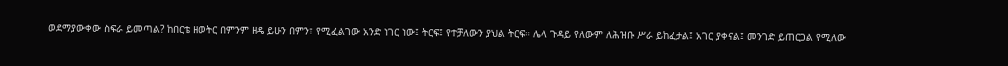ወደማያውቀው ስፍራ ይመጣል? ከበርቴ ዘወትር በምንም ዘዴ ይሁን በምን፣ የሚፈልገው አንድ ነገር ነው፤ ትርፍ፤ የተቻለውን ያህል ትርፍ። ሌላ ጉዳይ የለውም ለሕዝቡ ሥራ ይከፈታል፤ አገር ያቀናል፤ መንገድ ይጠርጋል የሚለው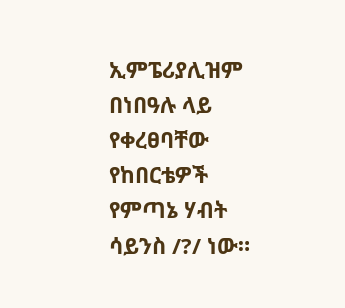ኢምፔሪያሊዝም በነበዓሉ ላይ የቀረፀባቸው የከበርቴዎች የምጣኔ ሃብት ሳይንስ /?/ ነው።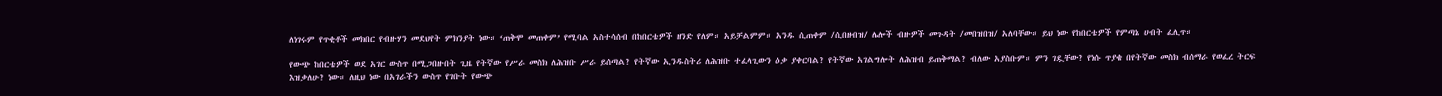ለነገሩም የጥቂቶች መክበር የብዙሃን መደህየት ምክንያት ነው። ‘ጠቅሞ መጠቀም’ የሚባል አስተሳሰብ በከበርቴዎች ዘንድ የለም። አይቻልምም። አንዱ ሲጠቀም /ሲበዘብዝ/ ሌሎች ብዙዎች መጉዳት /መበዝበዝ/ አለባቸው። ይህ ነው የከበርቴዎች የምጣኔ ሀብት ፈሊጥ።

የውጭ ከበርቴዎች ወደ አገር ውስጥ በሚጋበዙበት ጊዜ የትኛው የሥራ መስክ ለሕዝቡ ሥራ ይሰጣል? የትኛው ኢንዱስትሪ ለሕዝቡ ተፈላጊውን ዕቃ ያቀርባል? የትኛው አገልግሎት ለሕዝብ ይጠቅማል? ብለው አያስቡም። ምን ገዷቸው? የነሱ ጥያቄ በየትኛው መስክ ብሰማራ የወፈረ ትርፍ እዝቃለሁ? ነው። ለዚህ ነው በአገራችን ውስጥ የገቡት የውጭ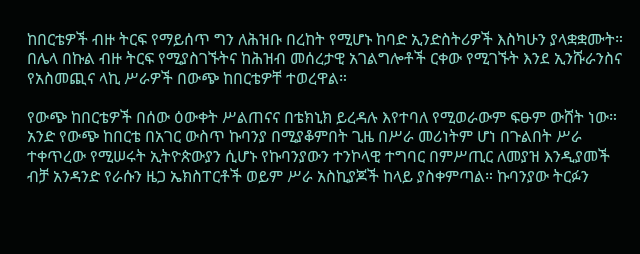ከበርቴዎች ብዙ ትርፍ የማይሰጥ ግን ለሕዝቡ በረከት የሚሆኑ ከባድ ኢንድስትሪዎች እስካሁን ያላቋቋሙት። በሌላ በኩል ብዙ ትርፍ የሚያስገኙትና ከሕዝብ መሰረታዊ አገልግሎቶች ርቀው የሚገኙት እንደ ኢንሹራንስና የአስመጪና ላኪ ሥራዎች በውጭ ከበርቴዎቸ ተወረዋል።

የውጭ ከበርቴዎች በሰው ዕውቀት ሥልጠናና በቴክኒክ ይረዳሉ እየተባለ የሚወራውም ፍፁም ውሸት ነው። አንድ የውጭ ከበርቴ በአገር ውስጥ ኩባንያ በሚያቆምበት ጊዜ በሥራ መሪነትም ሆነ በጉልበት ሥራ ተቀጥረው የሚሠሩት ኢትዮጵውያን ሲሆኑ የኩባንያውን ተንኮላዊ ተግባር በምሥጢር ለመያዝ እንዲያመች ብቻ አንዳንድ የራሱን ዜጋ ኤክስፐርቶች ወይም ሥራ አስኪያጆች ከላይ ያስቀምጣል። ኩባንያው ትርፉን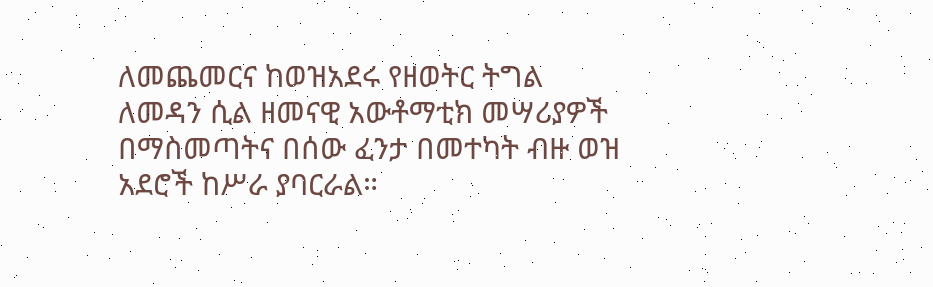ለመጨመርና ከወዝአደሩ የዘወትር ትግል ለመዳን ሲል ዘመናዊ አውቶማቲክ መሣሪያዎች በማስመጣትና በሰው ፈንታ በመተካት ብዙ ወዝ አደሮች ከሥራ ያባርራል።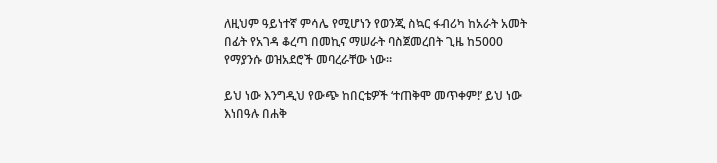ለዚህም ዓይነተኛ ምሳሌ የሚሆነን የወንጂ ስኳር ፋብሪካ ከአራት አመት በፊት የአገዳ ቆረጣ በመኪና ማሠራት ባስጀመረበት ጊዜ ከ5000 የማያንሱ ወዝአደሮች መባረራቸው ነው።

ይህ ነው እንግዲህ የውጭ ከበርቴዎች ‘ተጠቅሞ መጥቀም!’ ይህ ነው እነበዓሉ በሐቅ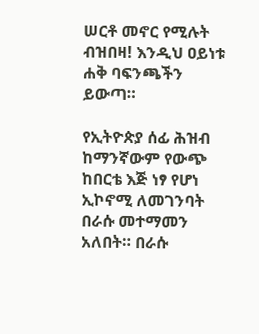ሠርቶ መኖር የሚሉት ብዝበዛ! እንዲህ ዐይነቱ ሐቅ ባፍንጫችን ይውጣ።

የኢትዮጵያ ሰፊ ሕዝብ ከማንኛውም የውጭ ከበርቴ እጅ ነፃ የሆነ ኢኮኖሚ ለመገንባት በራሱ መተማመን አለበት። በራሱ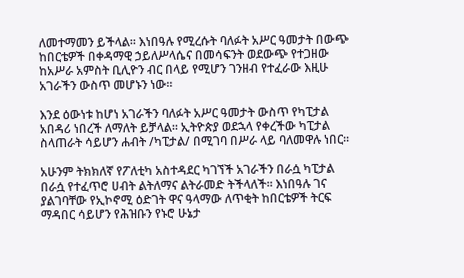ለመተማመን ይችላል። እነበዓሉ የሚረሱት ባለፉት አሥር ዓመታት በውጭ ከበርቴዎች በቀዳማዊ ኃይለሥላሴና በመሳፍንት ወደውጭ የተጋዘው ከአሥራ አምስት ቢሊዮን ብር በላይ የሚሆን ገንዘብ የተፈራው እዚሁ አገራችን ውስጥ መሆኑን ነው።

እንደ ዕውነቱ ከሆነ አገራችን ባለፉት አሥር ዓመታት ውስጥ የካፒታል አበዳሪ ነበረች ለማለት ይቻላል። ኢትዮጵያ ወደኋላ የቀረችው ካፒታል ስላጠራት ሳይሆን ሐብት /ካፒታል/ በሚገባ በሥራ ላይ ባለመዋሉ ነበር።

አሁንም ትክክለኛ የፖለቲካ አስተዳደር ካገኘች አገራችን በራሷ ካፒታል በራሷ የተፈጥሮ ሀብት ልትለማና ልትራመድ ትችላለች። እነበዓሉ ገና ያልገባቸው የኢኮኖሚ ዕድገት ዋና ዓላማው ለጥቂት ከበርቴዎች ትርፍ ማዳበር ሳይሆን የሕዝቡን የኑሮ ሁኔታ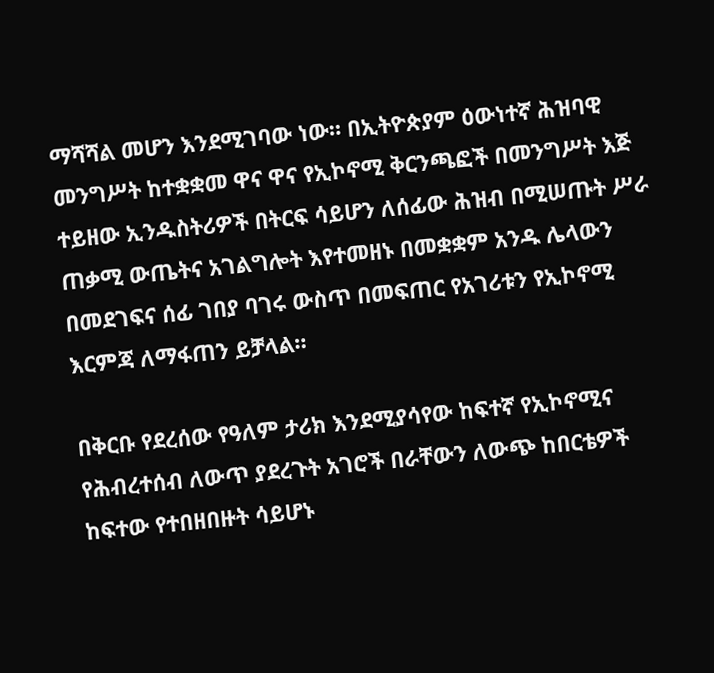ማሻሻል መሆን እንደሚገባው ነው። በኢትዮጵያም ዕውነተኛ ሕዝባዊ መንግሥት ከተቋቋመ ዋና ዋና የኢኮኖሚ ቅርንጫፎች በመንግሥት እጅ ተይዘው ኢንዱስትሪዎች በትርፍ ሳይሆን ለሰፊው ሕዝብ በሚሠጡት ሥራ ጠቃሚ ውጤትና አገልግሎት እየተመዘኑ በመቋቋም አንዱ ሌላውን በመደገፍና ሰፊ ገበያ ባገሩ ውስጥ በመፍጠር የአገሪቱን የኢኮኖሚ እርምጃ ለማፋጠን ይቻላል።

በቅርቡ የደረሰው የዓለም ታሪክ እንደሚያሳየው ከፍተኛ የኢኮኖሚና የሕብረተሰብ ለውጥ ያደረጉት አገሮች በራቸውን ለውጭ ከበርቴዎች ከፍተው የተበዘበዙት ሳይሆኑ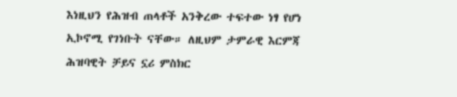እነዚህን የሕዝብ ጠላቶች አንቅረው ተፍተው ነፃ የሆነ ኢኮኖሚ የገነቡት ናቸው። ለዚህም ታምራዊ እርምጃ ሕዝባዊት ቻይና ኗሪ ምስክር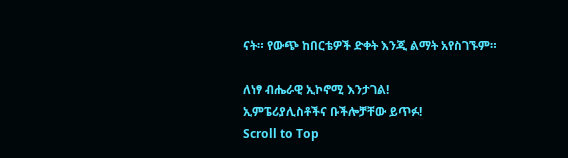ናት። የውጭ ከበርቴዎች ድቀት እንጂ ልማት አየስገኙም።

ለነፃ ብሔራዊ ኢኮኖሚ እንታገል!
ኢምፔሪያሊስቶችና ቡችሎቻቸው ይጥፉ!
Scroll to Top